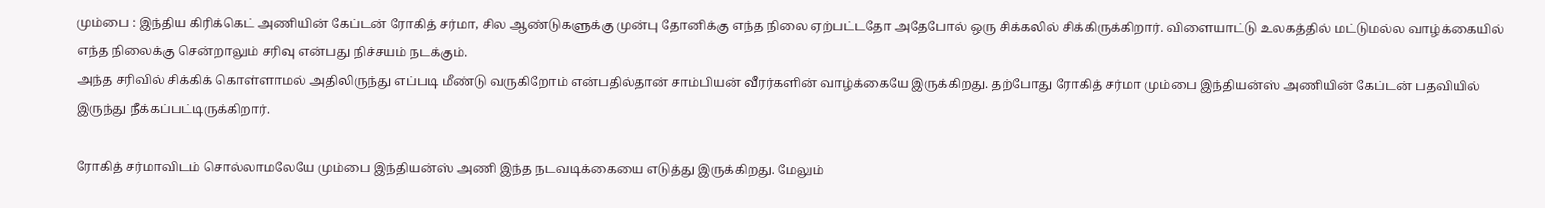மும்பை : இந்திய கிரிக்கெட் அணியின் கேப்டன் ரோகித் சர்மா, சில ஆண்டுகளுக்கு முன்பு தோனிக்கு எந்த நிலை ஏற்பட்டதோ அதேபோல் ஒரு சிக்கலில் சிக்கிருக்கிறார். விளையாட்டு உலகத்தில் மட்டுமல்ல வாழ்க்கையில் எந்த நிலைக்கு சென்றாலும் சரிவு என்பது நிச்சயம் நடக்கும்.
அந்த சரிவில் சிக்கிக் கொள்ளாமல் அதிலிருந்து எப்படி மீண்டு வருகிறோம் என்பதில்தான் சாம்பியன் வீரர்களின் வாழ்க்கையே இருக்கிறது. தற்போது ரோகித் சர்மா மும்பை இந்தியன்ஸ் அணியின் கேப்டன் பதவியில் இருந்து நீக்கப்பட்டிருக்கிறார்.

ரோகித் சர்மாவிடம் சொல்லாமலேயே மும்பை இந்தியன்ஸ் அணி இந்த நடவடிக்கையை எடுத்து இருக்கிறது. மேலும்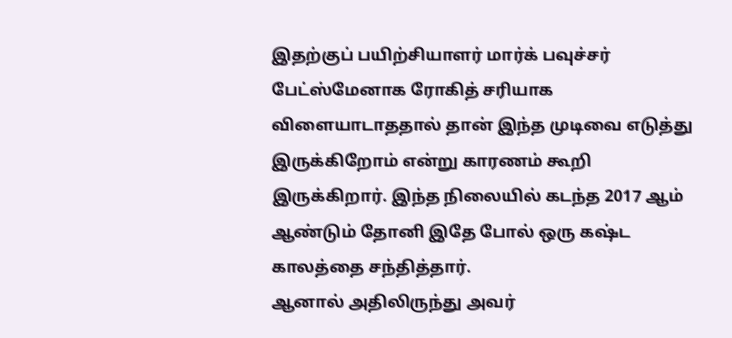இதற்குப் பயிற்சியாளர் மார்க் பவுச்சர் பேட்ஸ்மேனாக ரோகித் சரியாக விளையாடாததால் தான் இந்த முடிவை எடுத்து இருக்கிறோம் என்று காரணம் கூறி இருக்கிறார். இந்த நிலையில் கடந்த 2017 ஆம் ஆண்டும் தோனி இதே போல் ஒரு கஷ்ட காலத்தை சந்தித்தார்.
ஆனால் அதிலிருந்து அவர்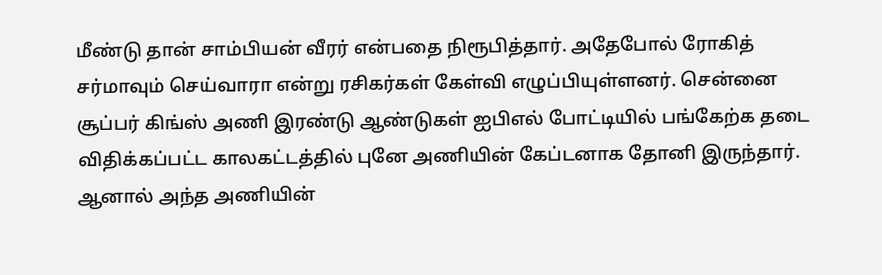மீண்டு தான் சாம்பியன் வீரர் என்பதை நிரூபித்தார். அதேபோல் ரோகித் சர்மாவும் செய்வாரா என்று ரசிகர்கள் கேள்வி எழுப்பியுள்ளனர். சென்னை சூப்பர் கிங்ஸ் அணி இரண்டு ஆண்டுகள் ஐபிஎல் போட்டியில் பங்கேற்க தடை விதிக்கப்பட்ட காலகட்டத்தில் புனே அணியின் கேப்டனாக தோனி இருந்தார். ஆனால் அந்த அணியின்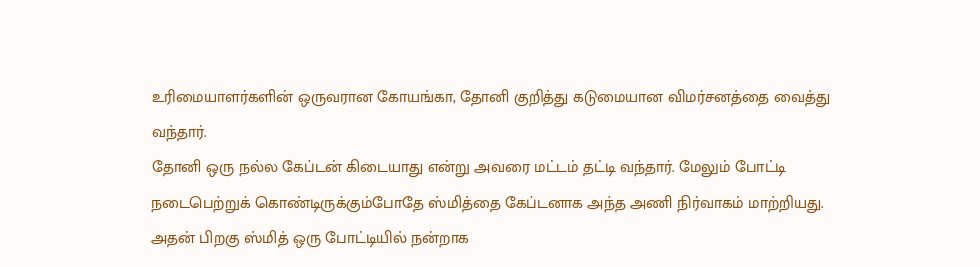உரிமையாளர்களின் ஒருவரான கோயங்கா, தோனி குறித்து கடுமையான விமர்சனத்தை வைத்து வந்தார்.
தோனி ஒரு நல்ல கேப்டன் கிடையாது என்று அவரை மட்டம் தட்டி வந்தார். மேலும் போட்டி நடைபெற்றுக் கொண்டிருக்கும்போதே ஸ்மித்தை கேப்டனாக அந்த அணி நிர்வாகம் மாற்றியது. அதன் பிறகு ஸ்மித் ஒரு போட்டியில் நன்றாக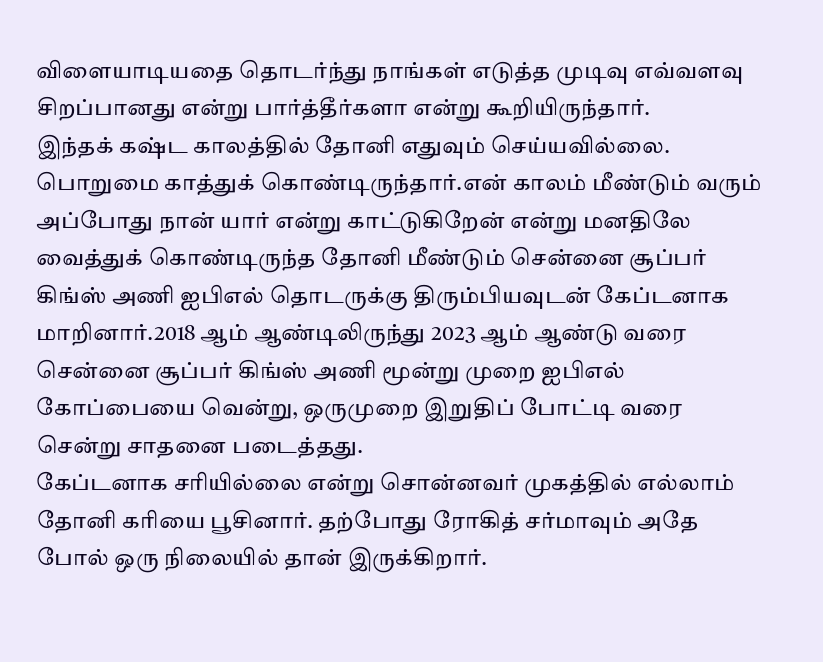விளையாடியதை தொடர்ந்து நாங்கள் எடுத்த முடிவு எவ்வளவு சிறப்பானது என்று பார்த்தீர்களா என்று கூறியிருந்தார்.
இந்தக் கஷ்ட காலத்தில் தோனி எதுவும் செய்யவில்லை. பொறுமை காத்துக் கொண்டிருந்தார்.என் காலம் மீண்டும் வரும் அப்போது நான் யார் என்று காட்டுகிறேன் என்று மனதிலே வைத்துக் கொண்டிருந்த தோனி மீண்டும் சென்னை சூப்பர் கிங்ஸ் அணி ஐபிஎல் தொடருக்கு திரும்பியவுடன் கேப்டனாக மாறினார்.2018 ஆம் ஆண்டிலிருந்து 2023 ஆம் ஆண்டு வரை சென்னை சூப்பர் கிங்ஸ் அணி மூன்று முறை ஐபிஎல் கோப்பையை வென்று, ஒருமுறை இறுதிப் போட்டி வரை சென்று சாதனை படைத்தது.
கேப்டனாக சரியில்லை என்று சொன்னவர் முகத்தில் எல்லாம் தோனி கரியை பூசினார். தற்போது ரோகித் சர்மாவும் அதே போல் ஒரு நிலையில் தான் இருக்கிறார்.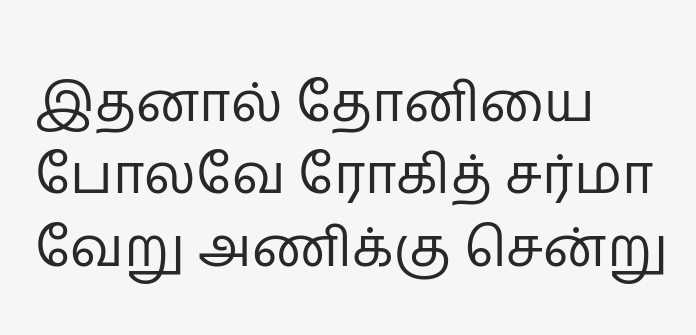இதனால் தோனியை போலவே ரோகித் சர்மா வேறு அணிக்கு சென்று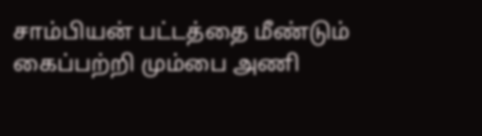சாம்பியன் பட்டத்தை மீண்டும் கைப்பற்றி மும்பை அணி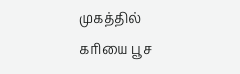முகத்தில் கரியை பூச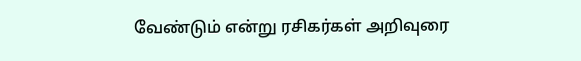வேண்டும் என்று ரசிகர்கள் அறிவுரை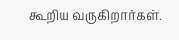கூறிய வருகிறார்கள்.